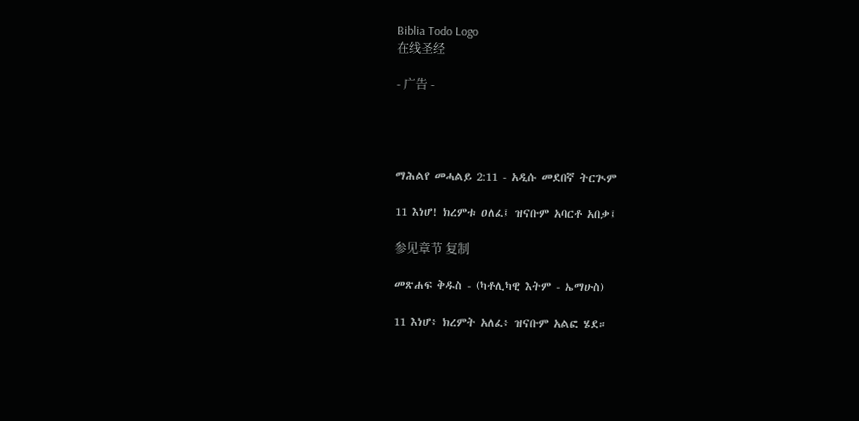Biblia Todo Logo
在线圣经

- 广告 -




ማሕልየ መሓልይ 2:11 - አዲሱ መደበኛ ትርጒም

11 እነሆ! ክረምቱ ዐለፈ፤ ዝናቡም አባርቶ አበቃ፤

参见章节 复制

መጽሐፍ ቅዱስ - (ካቶሊካዊ እትም - ኤማሁስ)

11 እነሆ፥ ክረምት አለፈ፥ ዝናቡም አልፎ ሄደ።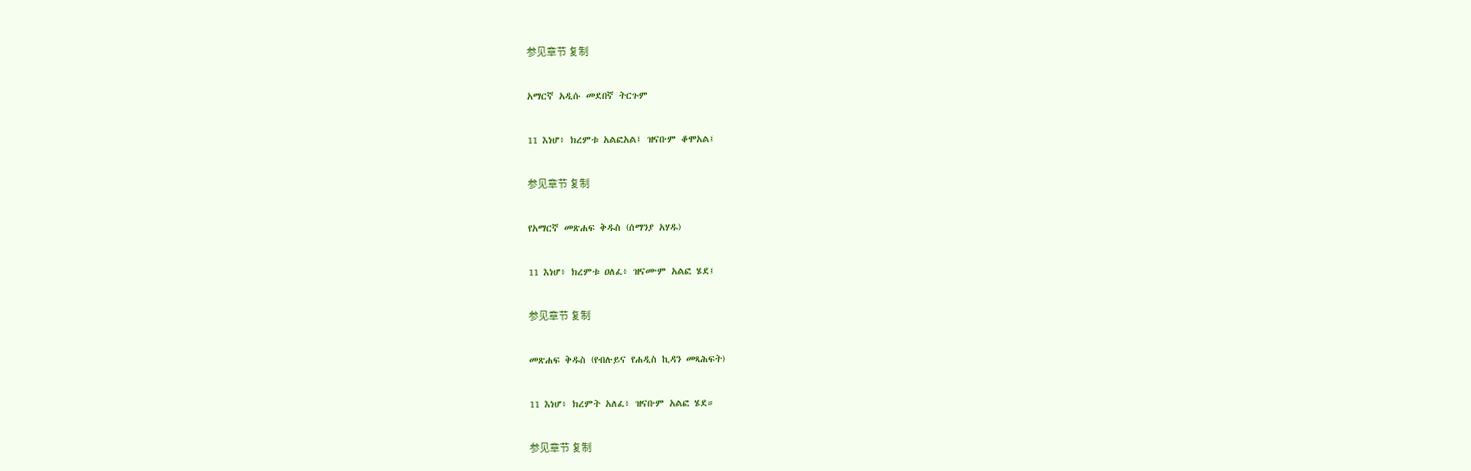参见章节 复制

አማርኛ አዲሱ መደበኛ ትርጉም

11 እነሆ፥ ክረምቱ አልፎአል፤ ዝናቡም ቆሞአል፤

参见章节 复制

የአማርኛ መጽሐፍ ቅዱስ (ሰማንያ አሃዱ)

11 እነሆ፥ ክረምቱ ዐለፈ፥ ዝናሙም አልፎ ሄደ፤

参见章节 复制

መጽሐፍ ቅዱስ (የብሉይና የሐዲስ ኪዳን መጻሕፍት)

11 እነሆ፥ ክረምት አለፈ፥ ዝናቡም አልፎ ሄደ።

参见章节 复制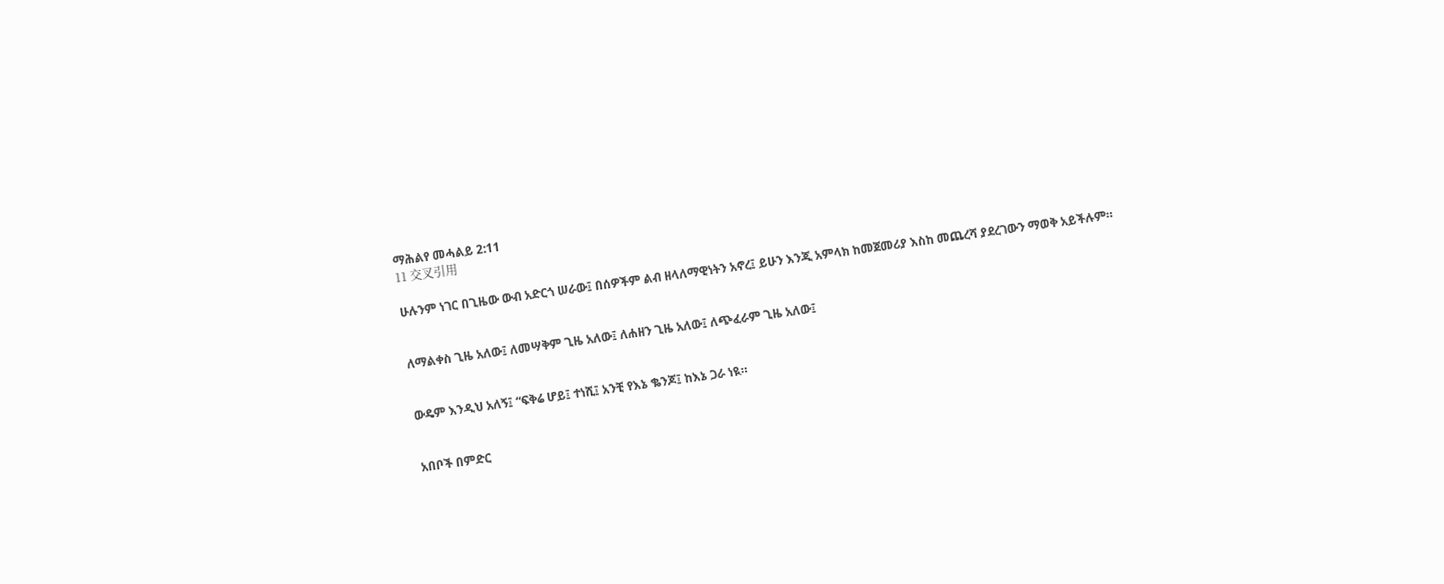ማሕልየ መሓልይ 2:11
11 交叉引用

ሁሉንም ነገር በጊዜው ውብ አድርጎ ሠራው፤ በሰዎችም ልብ ዘላለማዊነትን አኖረ፤ ይሁን እንጂ አምላክ ከመጀመሪያ እስከ መጨረሻ ያደረገውን ማወቅ አይችሉም።


ለማልቀስ ጊዜ አለው፤ ለመሣቅም ጊዜ አለው፤ ለሐዘን ጊዜ አለው፤ ለጭፈራም ጊዜ አለው፤


ውዴም እንዲህ አለኝ፤ “ፍቅሬ ሆይ፤ ተነሺ፤ አንቺ የእኔ ቈንጆ፤ ከእኔ ጋራ ነዪ።


አበቦች በምድር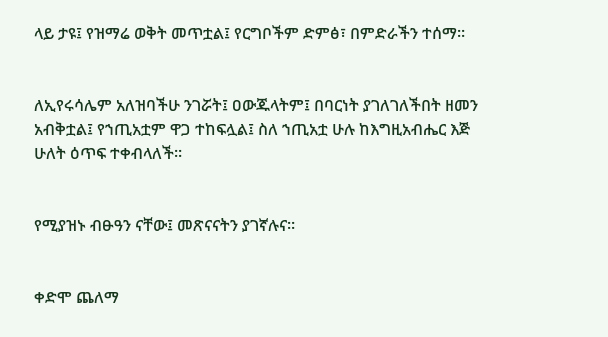ላይ ታዩ፤ የዝማሬ ወቅት መጥቷል፤ የርግቦችም ድምፅ፣ በምድራችን ተሰማ።


ለኢየሩሳሌም አለዝባችሁ ንገሯት፤ ዐውጁላትም፤ በባርነት ያገለገለችበት ዘመን አብቅቷል፤ የኀጢአቷም ዋጋ ተከፍሏል፤ ስለ ኀጢአቷ ሁሉ ከእግዚአብሔር እጅ ሁለት ዕጥፍ ተቀብላለች።


የሚያዝኑ ብፁዓን ናቸው፤ መጽናናትን ያገኛሉና።


ቀድሞ ጨለማ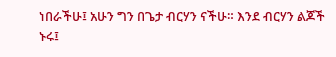ነበራችሁ፤ አሁን ግን በጌታ ብርሃን ናችሁ። እንደ ብርሃን ልጆች ኑሩ፤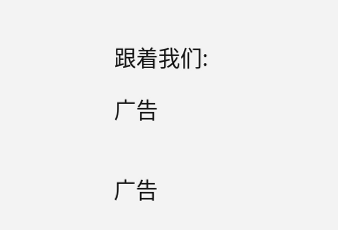跟着我们:

广告


广告